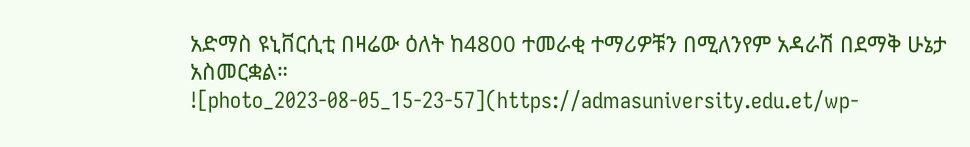አድማስ ዩኒቨርሲቲ በዛሬው ዕለት ከ4800 ተመራቂ ተማሪዎቹን በሚለንየም አዳራሽ በደማቅ ሁኔታ አስመርቋል።
![photo_2023-08-05_15-23-57](https://admasuniversity.edu.et/wp-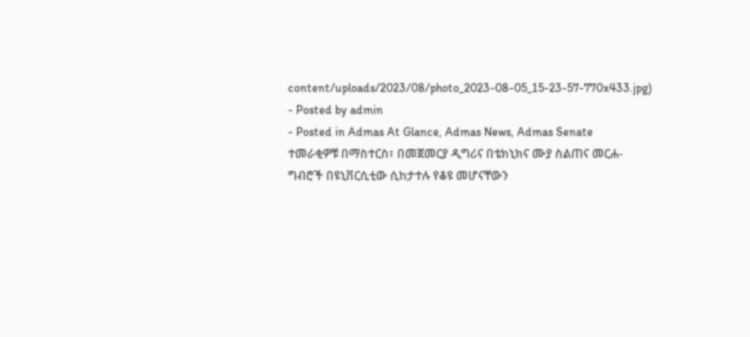content/uploads/2023/08/photo_2023-08-05_15-23-57-770x433.jpg)
- Posted by admin
- Posted in Admas At Glance, Admas News, Admas Senate
ተመራቂዎቹ በማስተርስ፣ በመጀመርያ ዲግሪና በቴክኒክና ሙያ ስልጠና መርሐ-ግብሮች በዩኒቨርሲቲው ሲከታተሉ የቆዩ መሆናቸውን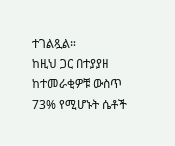ተገልጿል።
ከዚህ ጋር በተያያዘ ከተመራቂዎቹ ውስጥ 73% የሚሆኑት ሴቶች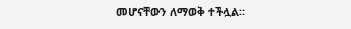መሆናቸውን ለማወቅ ተችሏል።